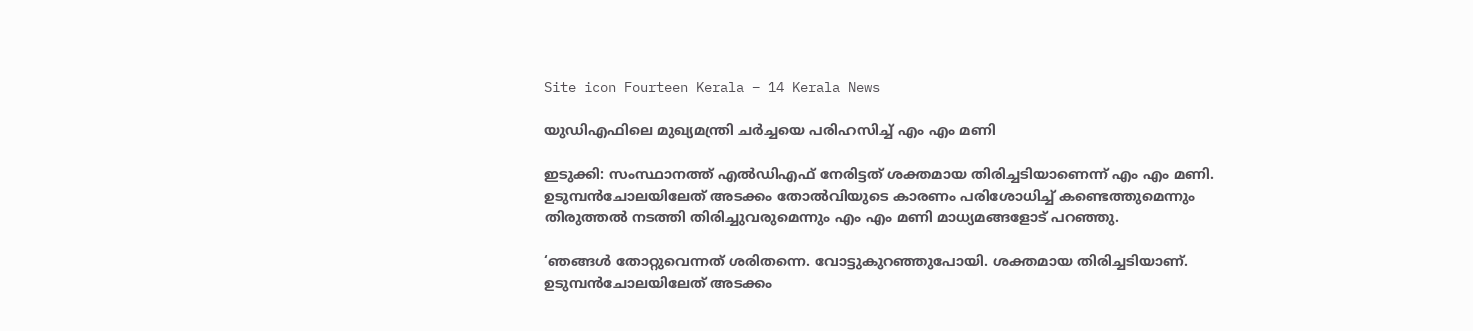Site icon Fourteen Kerala – 14 Kerala News

യുഡിഎഫിലെ മുഖ്യമന്ത്രി ചര്‍ച്ചയെ പരിഹസിച്ച് എം എം മണി

ഇടുക്കി: സംസ്ഥാനത്ത് എല്‍ഡിഎഫ് നേരിട്ടത് ശക്തമായ തിരിച്ചടിയാണെന്ന് എം എം മണി. ഉടുമ്പന്‍ചോലയിലേത് അടക്കം തോല്‍വിയുടെ കാരണം പരിശോധിച്ച് കണ്ടെത്തുമെന്നും തിരുത്തല്‍ നടത്തി തിരിച്ചുവരുമെന്നും എം എം മണി മാധ്യമങ്ങളോട് പറഞ്ഞു.

‘ഞങ്ങള്‍ തോറ്റുവെന്നത് ശരിതന്നെ. വോട്ടുകുറഞ്ഞുപോയി. ശക്തമായ തിരിച്ചടിയാണ്. ഉടുമ്പന്‍ചോലയിലേത് അടക്കം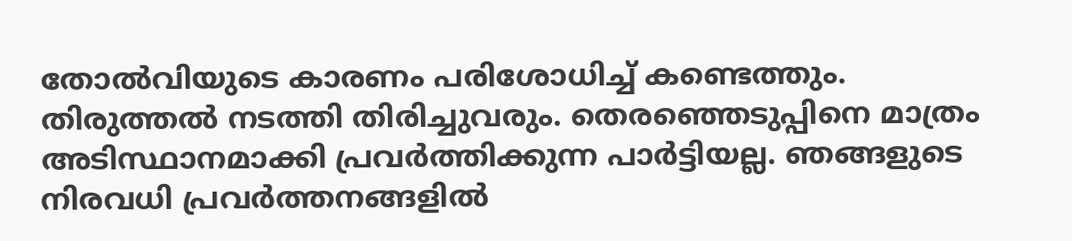തോല്‍വിയുടെ കാരണം പരിശോധിച്ച് കണ്ടെത്തും. തിരുത്തല്‍ നടത്തി തിരിച്ചുവരും. തെരഞ്ഞെടുപ്പിനെ മാത്രം അടിസ്ഥാനമാക്കി പ്രവര്‍ത്തിക്കുന്ന പാര്‍ട്ടിയല്ല. ഞങ്ങളുടെ നിരവധി പ്രവര്‍ത്തനങ്ങളില്‍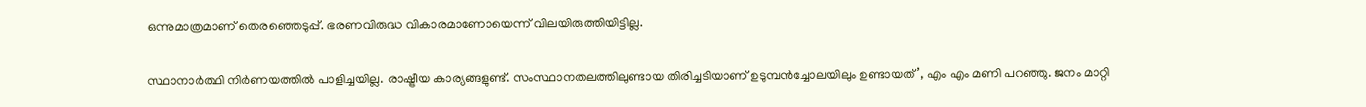ഒന്നുമാത്രമാണ് തെരഞ്ഞെടുപ്പ്. ഭരണവിരുദ്ധ വികാരമാണോയെന്ന് വിലയിരുത്തിയിട്ടില്ല.

സ്ഥാനാര്‍ത്ഥി നിര്‍ണയത്തില്‍ പാളിച്ചയില്ല. രാഷ്ട്രീയ കാര്യങ്ങളുണ്ട്. സംസ്ഥാനതലത്തിലുണ്ടായ തിരിച്ചടിയാണ് ഉടുമ്പന്‍ച്ചോലയിലും ഉണ്ടായത്’, എം എം മണി പറഞ്ഞു. ജനം മാറ്റി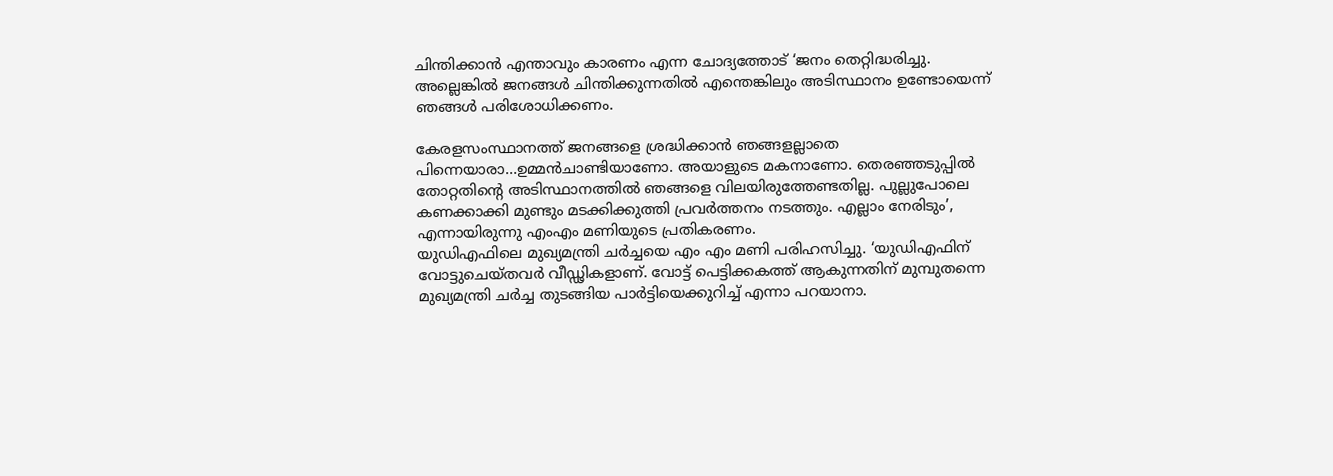ചിന്തിക്കാന്‍ എന്താവും കാരണം എന്ന ചോദ്യത്തോട് ‘ജനം തെറ്റിദ്ധരിച്ചു. അല്ലെങ്കില്‍ ജനങ്ങള്‍ ചിന്തിക്കുന്നതില്‍ എന്തെങ്കിലും അടിസ്ഥാനം ഉണ്ടോയെന്ന് ഞങ്ങള്‍ പരിശോധിക്കണം.

കേരളസംസ്ഥാനത്ത് ജനങ്ങളെ ശ്രദ്ധിക്കാന്‍ ഞങ്ങളല്ലാതെ പിന്നെയാരാ…ഉമ്മന്‍ചാണ്ടിയാണോ. അയാളുടെ മകനാണോ. തെരഞ്ഞടുപ്പില്‍ തോറ്റതിന്റെ അടിസ്ഥാനത്തില്‍ ഞങ്ങളെ വിലയിരുത്തേണ്ടതില്ല. പുല്ലുപോലെ കണക്കാക്കി മുണ്ടും മടക്കിക്കുത്തി പ്രവര്‍ത്തനം നടത്തും. എല്ലാം നേരിടും’, എന്നായിരുന്നു എംഎം മണിയുടെ പ്രതികരണം.
യുഡിഎഫിലെ മുഖ്യമന്ത്രി ചര്‍ച്ചയെ എം എം മണി പരിഹസിച്ചു. ‘യുഡിഎഫിന് വോട്ടുചെയ്തവര്‍ വീഡ്ഢികളാണ്. വോട്ട് പെട്ടിക്കകത്ത് ആകുന്നതിന് മുമ്പുതന്നെ മുഖ്യമന്ത്രി ചര്‍ച്ച തുടങ്ങിയ പാര്‍ട്ടിയെക്കുറിച്ച് എന്നാ പറയാനാ.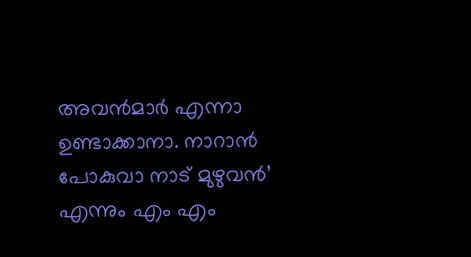അവന്‍മാര്‍ എന്നാ ഉണ്ടാക്കാനാ. നാറാന്‍ പോകുവാ നാട് മുഴുവന്‍’ എന്നും എം എം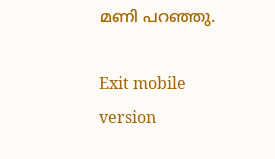മണി പറഞ്ഞു.

Exit mobile version